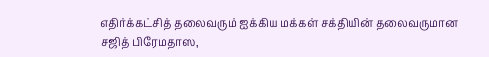எதிர்க்கட்சித் தலைவரும் ஐக்கிய மக்கள் சக்தியின் தலைவருமான சஜித் பிரேமதாஸ,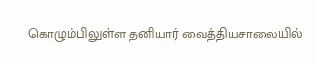கொழும்பிலுள்ள தனியார் வைத்தியசாலையில்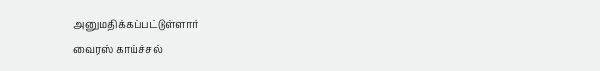அனுமதிக்கப்பட்டுள்ளார்
வைரஸ் காய்ச்சல்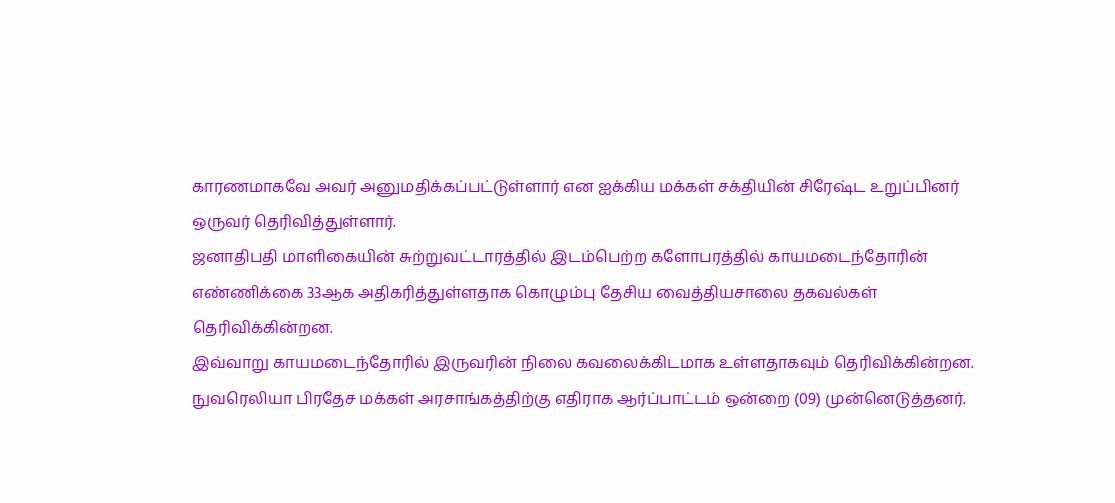காரணமாகவே அவர் அனுமதிக்கப்பட்டுள்ளார் என ஐக்கிய மக்கள் சக்தியின் சிரேஷ்ட உறுப்பினர் ஒருவர் தெரிவித்துள்ளார்.
ஜனாதிபதி மாளிகையின் சுற்றுவட்டாரத்தில் இடம்பெற்ற களோபரத்தில் காயமடைந்தோரின் எண்ணிக்கை 33ஆக அதிகரித்துள்ளதாக கொழும்பு தேசிய வைத்தியசாலை தகவல்கள் தெரிவிக்கின்றன.
இவ்வாறு காயமடைந்தோரில் இருவரின் நிலை கவலைக்கிடமாக உள்ளதாகவும் தெரிவிக்கின்றன.
நுவரெலியா பிரதேச மக்கள் அரசாங்கத்திற்கு எதிராக ஆர்ப்பாட்டம் ஒன்றை (09) முன்னெடுத்தனர்.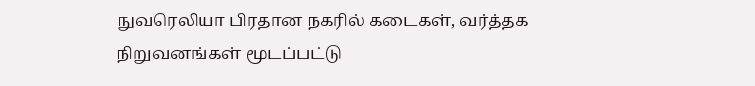நுவரெலியா பிரதான நகரில் கடைகள், வர்த்தக நிறுவனங்கள் மூடப்பட்டு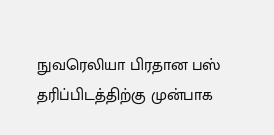நுவரெலியா பிரதான பஸ் தரிப்பிடத்திற்கு முன்பாக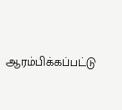ஆரம்பிக்கப்பட்டு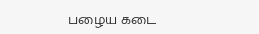பழைய கடை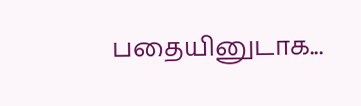பதையினுடாக...